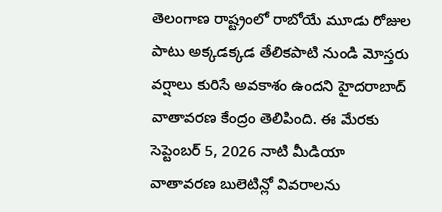తెలంగాణ రాష్ట్రంలో రాబోయే మూడు రోజుల పాటు అక్కడక్కడ తేలికపాటి నుండి మోస్తరు వర్షాలు కురిసే అవకాశం ఉందని హైదరాబాద్ వాతావరణ కేంద్రం తెలిపింది. ఈ మేరకు సెప్టెంబర్ 5, 2026 నాటి మీడియా వాతావరణ బులెటిన్లో వివరాలను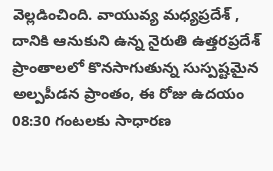వెల్లడించింది. వాయువ్య మధ్యప్రదేశ్ , దానికి ఆనుకుని ఉన్న నైరుతి ఉత్తరప్రదేశ్ ప్రాంతాలలో కొనసాగుతున్న సుస్పష్టమైన అల్పపీడన ప్రాంతం, ఈ రోజు ఉదయం 08:30 గంటలకు సాధారణ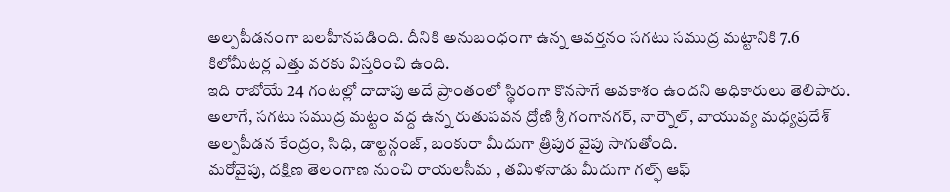అల్పపీడనంగా బలహీనపడింది. దీనికి అనుబంధంగా ఉన్న ఆవర్తనం సగటు సముద్ర మట్టానికి 7.6 కిలోమీటర్ల ఎత్తు వరకు విస్తరించి ఉంది.
ఇది రాబోయే 24 గంటల్లో దాదాపు అదే ప్రాంతంలో స్థిరంగా కొనసాగే అవకాశం ఉందని అధికారులు తెలిపారు. అలాగే, సగటు సముద్ర మట్టం వద్ద ఉన్న రుతుపవన ద్రోణి శ్రీ గంగానగర్, నార్నౌల్, వాయువ్య మధ్యప్రదేశ్ అల్పపీడన కేంద్రం, సిధి, డాల్టన్గంజ్, బంకురా మీదుగా త్రిపుర వైపు సాగుతోంది.
మరోవైపు, దక్షిణ తెలంగాణ నుంచి రాయలసీమ , తమిళనాడు మీదుగా గల్ఫ్ ఆఫ్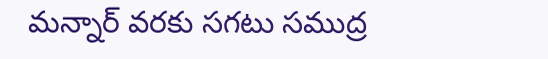మన్నార్ వరకు సగటు సముద్ర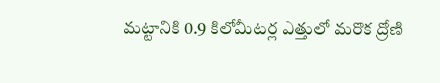మట్టానికి 0.9 కిలోమీటర్ల ఎత్తులో మరొక ద్రోణి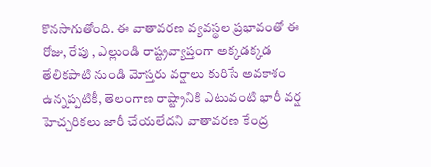కొనసాగుతోంది. ఈ వాతావరణ వ్యవస్థల ప్రభావంతో ఈ రోజు, రేపు , ఎల్లుండి రాష్ట్రవ్యాప్తంగా అక్కడక్కడ తేలికపాటి నుండి మోస్తరు వర్షాలు కురిసే అవకాశం ఉన్నప్పటికీ, తెలంగాణ రాష్ట్రానికి ఎటువంటి భారీ వర్ష హెచ్చరికలు జారీ చేయలేదని వాతావరణ కేంద్ర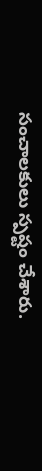సంచాలకులు స్పష్టం చేశారు.